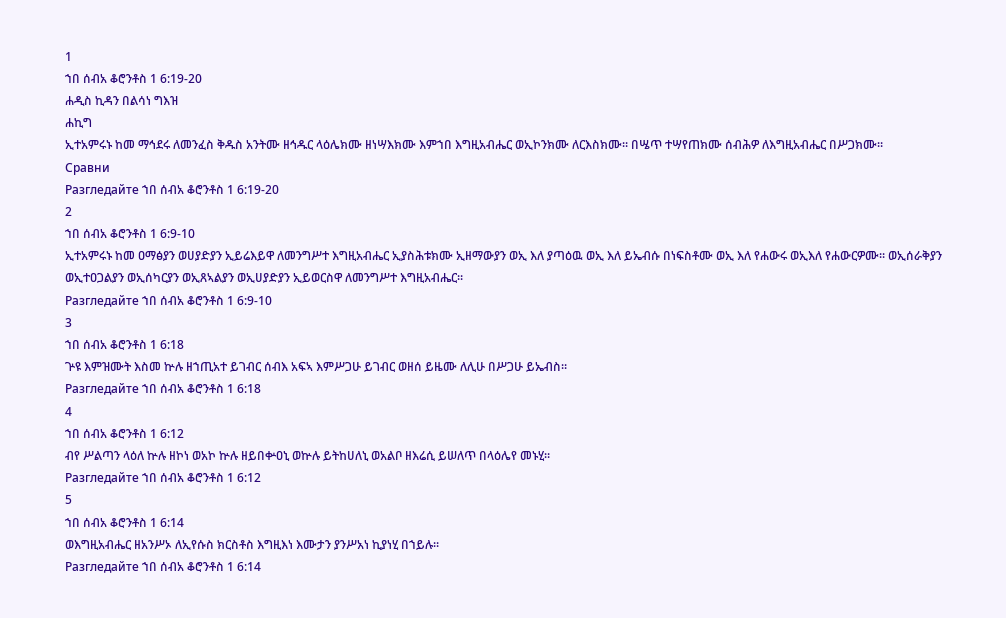1
ኀበ ሰብአ ቆሮንቶስ 1 6:19-20
ሐዲስ ኪዳን በልሳነ ግእዝ
ሐኪግ
ኢተአምሩኑ ከመ ማኅደሩ ለመንፈስ ቅዱስ አንትሙ ዘኅዱር ላዕሌክሙ ዘነሣእክሙ እምኀበ እግዚአብሔር ወኢኮንክሙ ለርእስክሙ። በሤጥ ተሣየጠክሙ ሰብሕዎ ለእግዚአብሔር በሥጋክሙ።
Сравни
Разгледайте ኀበ ሰብአ ቆሮንቶስ 1 6:19-20
2
ኀበ ሰብአ ቆሮንቶስ 1 6:9-10
ኢተአምሩኑ ከመ ዐማፅያን ወሀያድያን ኢይሬእይዋ ለመንግሥተ እግዚአብሔር ኢያስሕቱክሙ ኢዘማውያን ወኢ እለ ያጣዕዉ ወኢ እለ ይኤብሱ በነፍስቶሙ ወኢ እለ የሐውሩ ወኢእለ የሐውርዎሙ። ወኢሰራቅያን ወኢተዐጋልያን ወኢሰካርያን ወኢጸኣልያን ወኢሀያድያን ኢይወርስዋ ለመንግሥተ እግዚአብሔር።
Разгледайте ኀበ ሰብአ ቆሮንቶስ 1 6:9-10
3
ኀበ ሰብአ ቆሮንቶስ 1 6:18
ጕዩ እምዝሙት እስመ ኵሉ ዘኀጢአተ ይገብር ሰብእ አፍኣ እምሥጋሁ ይገብር ወዘሰ ይዜሙ ለሊሁ በሥጋሁ ይኤብስ።
Разгледайте ኀበ ሰብአ ቆሮንቶስ 1 6:18
4
ኀበ ሰብአ ቆሮንቶስ 1 6:12
ብየ ሥልጣን ላዕለ ኵሉ ዘኮነ ወአኮ ኵሉ ዘይበቍዐኒ ወኵሉ ይትከሀለኒ ወአልቦ ዘእሬሲ ይሠለጥ በላዕሌየ መኑሂ።
Разгледайте ኀበ ሰብአ ቆሮንቶስ 1 6:12
5
ኀበ ሰብአ ቆሮንቶስ 1 6:14
ወእግዚአብሔር ዘአንሥኦ ለኢየሱስ ክርስቶስ እግዚእነ እሙታን ያንሥአነ ኪያነሂ በኀይሉ።
Разгледайте ኀበ ሰብአ ቆሮንቶስ 1 6:14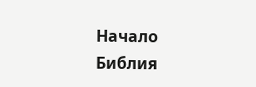Начало
Библия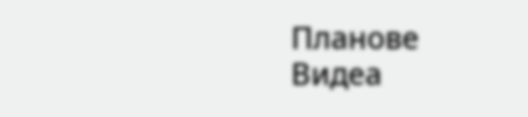Планове
Видеа